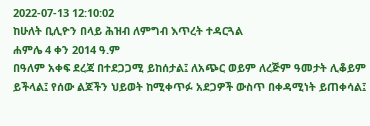2022-07-13 12:10:02
ከሁለት ቢሊዮን በላይ ሕዝብ ለምግብ እጥረት ተዳርጓል
ሐምሌ 4 ቀን 2014 ዓ.ም
በዓለም አቀፍ ደረጃ በተደጋጋሚ ይከሰታል፤ ለአጭር ወይም ለረጅም ዓመታት ሊቆይም ይችላል፤ የሰው ልጆችን ህይወት ከሚቀጥፉ አደጋዎች ውስጥ በቀዳሚነት ይጠቀሳል፤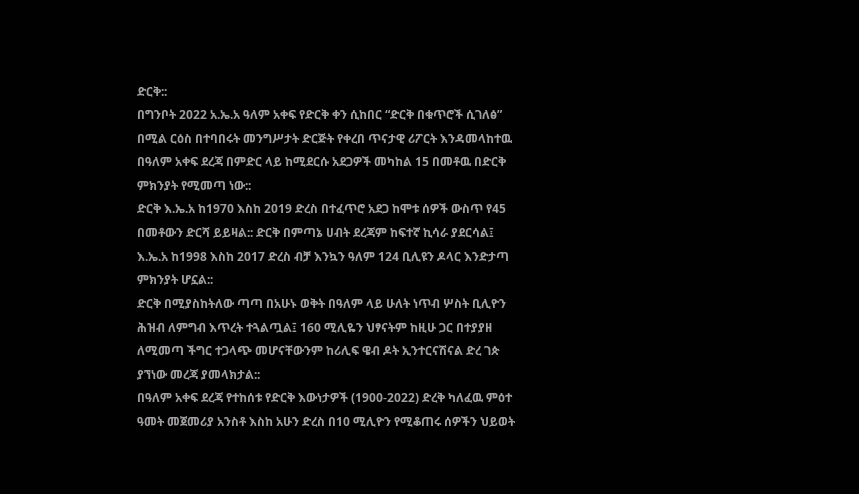ድርቅ::
በግንቦት 2022 አ.ኤ.አ ዓለም አቀፍ የድርቅ ቀን ሲከበር “ድርቅ በቁጥሮች ሲገለፅ” በሚል ርዕስ በተባበሩት መንግሥታት ድርጅት የቀረበ ጥናታዊ ሪፖርት እንዳመላከተዉ በዓለም አቀፍ ደረጃ በምድር ላይ ከሚደርሱ አደጋዎች መካከል 15 በመቶዉ በድርቅ ምክንያት የሚመጣ ነው::
ድርቅ እ.ኤ.አ ከ1970 እስከ 2019 ድረስ በተፈጥሮ አደጋ ከሞቱ ሰዎች ውስጥ የ45 በመቶውን ድርሻ ይይዛል:: ድርቅ በምጣኔ ሀብት ደረጃም ከፍተኛ ኪሳራ ያደርሳል፤ እ.ኤ.አ ከ1998 እስከ 2017 ድረስ ብቻ እንኳን ዓለም 124 ቢሊዩን ዶላር እንድታጣ ምክንያት ሆኗል::
ድርቅ በሚያስከትለው ጣጣ በአሁኑ ወቅት በዓለም ላይ ሁለት ነጥብ ሦስት ቢሊዮን ሕዝብ ለምግብ እጥረት ተጓልጧል፤ 160 ሚሊዬን ህፃናትም ከዚሁ ጋር በተያያዘ ለሚመጣ ችግር ተጋላጭ መሆናቸውንም ከሪሊፍ ዌብ ዶት ኢንተርናሽናል ድረ ገጵ ያኘነው መረጃ ያመላክታል::
በዓለም አቀፍ ደረጃ የተከሰቱ የድርቅ እውነታዎች (1900-2022) ድረቅ ካለፈዉ ምዕተ ዓመት መጀመሪያ አንስቶ እስከ አሁን ድረስ በ10 ሚሊዮን የሚቆጠሩ ሰዎችን ህይወት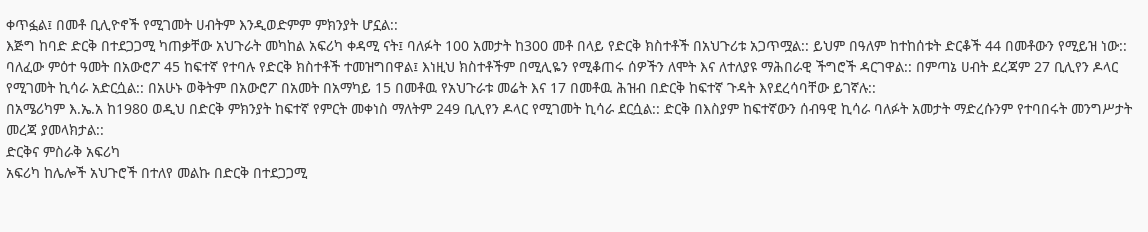ቀጥፏል፤ በመቶ ቢሊዮኖች የሚገመት ሀብትም እንዲወድምም ምክንያት ሆኗል::
እጅግ ከባድ ድርቅ በተደጋጋሚ ካጠቃቸው አህጉራት መካከል አፍሪካ ቀዳሚ ናት፤ ባለፉት 100 አመታት ከ300 መቶ በላይ የድርቅ ክስተቶች በአህጉሪቱ አጋጥሟል:: ይህም በዓለም ከተከሰቱት ድርቆች 44 በመቶውን የሚይዝ ነው::
ባለፈው ምዕተ ዓመት በአውሮፖ 45 ከፍተኛ የተባሉ የድርቅ ክስተቶች ተመዝግበዋል፤ እነዚህ ክስተቶችም በሚሊዬን የሚቆጠሩ ሰዎችን ለሞት እና ለተለያዩ ማሕበራዊ ችግሮች ዳርገዋል:: በምጣኔ ሀብት ደረጃም 27 ቢሊየን ዶላር የሚገመት ኪሳራ አድርሷል:: በአሁኑ ወቅትም በአውሮፖ በአመት በአማካይ 15 በመቶዉ የአህጉራቱ መሬት እና 17 በመቶዉ ሕዝብ በድርቅ ከፍተኛ ጉዳት እየደረሳባቸው ይገኛሉ::
በአሜሪካም እ.ኤ.አ ከ1980 ወዲህ በድርቅ ምክንያት ከፍተኛ የምርት መቀነስ ማለትም 249 ቢሊየን ዶላር የሚገመት ኪሳራ ደርሷል:: ድርቅ በእስያም ከፍተኛውን ሰብዓዊ ኪሳራ ባለፉት አመታት ማድረሱንም የተባበሩት መንግሥታት መረጃ ያመላክታል::
ድርቅና ምስራቅ አፍሪካ
አፍሪካ ከሌሎች አህጉሮች በተለየ መልኩ በድርቅ በተደጋጋሚ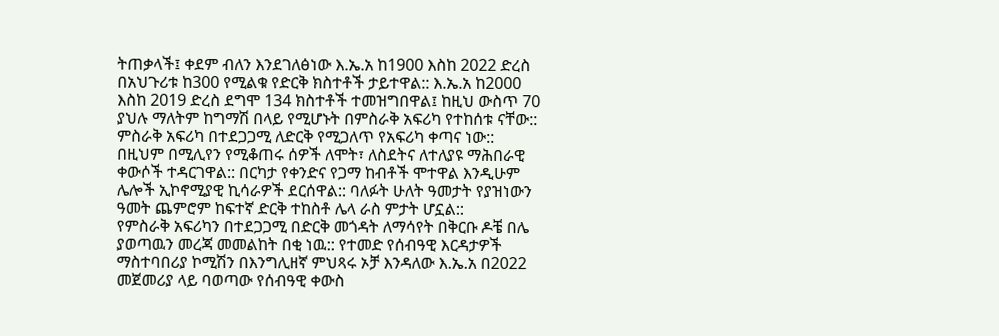ትጠቃላች፤ ቀደም ብለን እንደገለፅነው እ.ኤ.አ ከ1900 እስከ 2022 ድረስ በአህጉሪቱ ከ300 የሚልቁ የድርቅ ክስተቶች ታይተዋል:: እ.ኤ.አ ከ2000 እስከ 2019 ድረስ ደግሞ 134 ክስተቶች ተመዝግበዋል፤ ከዚህ ውስጥ 70 ያህሉ ማለትም ከግማሽ በላይ የሚሆኑት በምስራቅ አፍሪካ የተከሰቱ ናቸው::
ምስራቅ አፍሪካ በተደጋጋሚ ለድርቅ የሚጋለጥ የአፍሪካ ቀጣና ነው:: በዚህም በሚሊየን የሚቆጠሩ ሰዎች ለሞት፣ ለስደትና ለተለያዩ ማሕበራዊ ቀውሶች ተዳርገዋል:: በርካታ የቀንድና የጋማ ከብቶች ሞተዋል እንዲሁም ሌሎች ኢኮኖሚያዊ ኪሳራዎች ደርሰዋል:: ባለፉት ሁለት ዓመታት የያዝነውን ዓመት ጨምሮም ከፍተኛ ድርቅ ተከስቶ ሌላ ራስ ምታት ሆኗል::
የምስራቅ አፍሪካን በተደጋጋሚ በድርቅ መጎዳት ለማሳየት በቅርቡ ዶቼ በሌ ያወጣዉን መረጃ መመልከት በቂ ነዉ:: የተመድ የሰብዓዊ እርዳታዎች ማስተባበሪያ ኮሚሽን በእንግሊዘኛ ምህጻሩ ኦቻ እንዳለው እ.ኤ.አ በ2022 መጀመሪያ ላይ ባወጣው የሰብዓዊ ቀውስ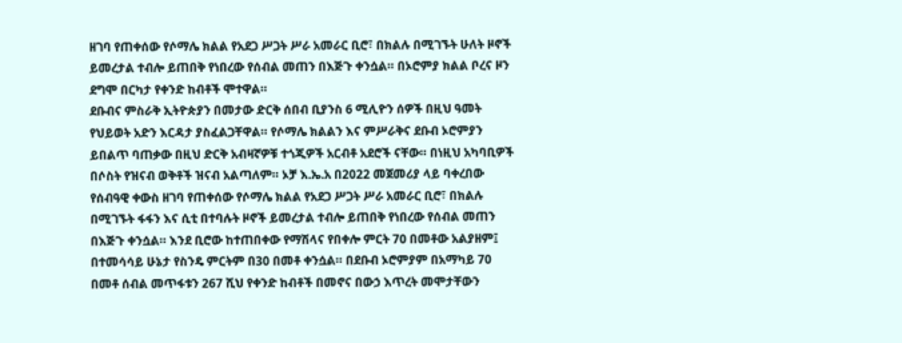ዘገባ የጠቀሰው የሶማሌ ክልል የአደጋ ሥጋት ሥራ አመራር ቢሮ፣ በክልሉ በሚገኙት ሁለት ዞኖች ይመረታል ተብሎ ይጠበቅ የነበረው የሰብል መጠን በእጅጉ ቀንሷል። በኦሮምያ ክልል ቦረና ዞን ደግሞ በርካታ የቀንድ ከብቶች ሞተዋል።
ደቡብና ምስራቅ ኢትዮጵያን በመታው ድርቅ ሰበብ ቢያንስ 6 ሚሊዮን ሰዎች በዚህ ዓመት የህይወት አድን እርዳታ ያስፈልጋቸዋል። የሶማሌ ክልልን እና ምሥራቅና ደቡብ ኦሮምያን ይበልጥ ባጠቃው በዚህ ድርቅ አብዛኛዎቹ ተጎጂዎች አርብቶ አደሮች ናቸው። በነዚህ አካባቢዎች በሶስት የዝናብ ወቅቶች ዝናብ አልጣለም። ኦቻ እ.ኤ.አ በ2022 መጀመሪያ ላይ ባቀረበው የሰብዓዊ ቀውስ ዘገባ የጠቀሰው የሶማሌ ክልል የአደጋ ሥጋት ሥራ አመራር ቢሮ፣ በክልሉ በሚገኙት ፋፋን እና ሲቲ በተባሉት ዞኖች ይመረታል ተብሎ ይጠበቅ የነበረው የሰብል መጠን በእጅጉ ቀንሷል። እንደ ቢሮው ከተጠበቀው የማሽላና የበቀሎ ምርት 70 በመቶው አልያዘም፤ በተመሳሳይ ሁኔታ የስንዴ ምርትም በ30 በመቶ ቀንሷል። በደቡብ ኦሮምያም በአማካይ 70 በመቶ ሰብል መጥፋቱን 267 ሺህ የቀንድ ከብቶች በመኖና በውኃ እጥረት መሞታቸውን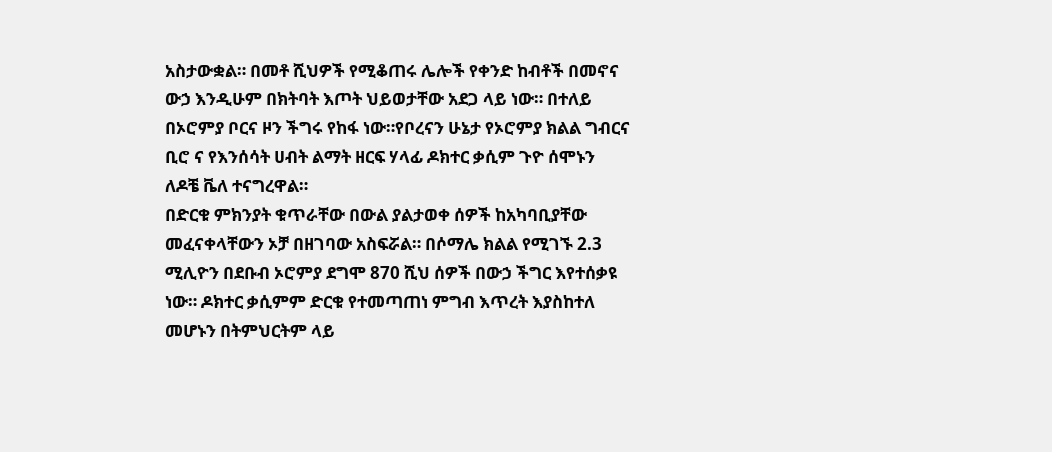አስታውቋል። በመቶ ሺህዎች የሚቆጠሩ ሌሎች የቀንድ ከብቶች በመኖና ውኃ እንዲሁም በክትባት እጦት ህይወታቸው አደጋ ላይ ነው። በተለይ በኦሮምያ ቦርና ዞን ችግሩ የከፋ ነው።የቦረናን ሁኔታ የኦሮምያ ክልል ግብርና ቢሮ ና የእንሰሳት ሀብት ልማት ዘርፍ ሃላፊ ዶክተር ቃሲም ጉዮ ሰሞኑን ለዶቼ ቬለ ተናግረዋል።
በድርቁ ምክንያት ቁጥራቸው በውል ያልታወቀ ሰዎች ከአካባቢያቸው መፈናቀላቸውን ኦቻ በዘገባው አስፍሯል። በሶማሌ ክልል የሚገኙ 2.3 ሚሊዮን በደቡብ ኦሮምያ ደግሞ 870 ሺህ ሰዎች በውኃ ችግር እየተሰቃዩ ነው። ዶክተር ቃሲምም ድርቁ የተመጣጠነ ምግብ እጥረት እያስከተለ መሆኑን በትምህርትም ላይ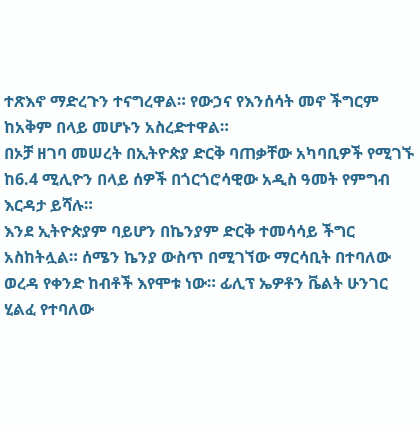ተጽእኖ ማድረጉን ተናግረዋል። የውኃና የእንሰሳት መኖ ችግርም ከአቅም በላይ መሆኑን አስረድተዋል።
በኦቻ ዘገባ መሠረት በኢትዮጵያ ድርቅ ባጠቃቸው አካባቢዎች የሚገኙ ከ6.4 ሚሊዮን በላይ ሰዎች በጎርጎሮሳዊው አዲስ ዓመት የምግብ እርዳታ ይሻሉ።
እንደ ኢትዮጵያም ባይሆን በኬንያም ድርቅ ተመሳሳይ ችግር አስከትሏል። ሰሜን ኬንያ ውስጥ በሚገኘው ማርሳቢት በተባለው ወረዳ የቀንድ ከብቶች እየሞቱ ነው። ፊሊፕ ኤዎቶን ቬልት ሁንገር ሂልፈ የተባለው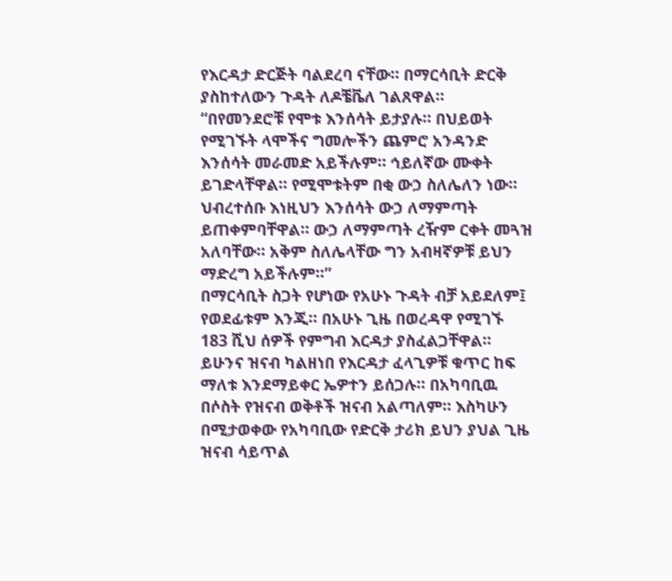የእርዳታ ድርጅት ባልደረባ ናቸው። በማርሳቢት ድርቅ ያስከተለውን ጉዳት ለዶቼቬለ ገልጸዋል።
“በየመንደሮቹ የሞቱ እንሰሳት ይታያሉ። በህይወት የሚገኙት ላሞችና ግመሎችን ጨምሮ አንዳንድ እንሰሳት መራመድ አይችሉም። ኅይለኛው ሙቀት ይገድላቸዋል። የሚሞቱትም በቂ ውኃ ስለሌለን ነው። ህብረተሰቡ እነዚህን እንሰሳት ውኃ ለማምጣት ይጠቀምባቸዋል። ውኃ ለማምጣት ረዥም ርቀት መጓዝ አለባቸው። አቅም ስለሌላቸው ግን አብዛኛዎቹ ይህን ማድረግ አይችሉም።”
በማርሳቢት ስጋት የሆነው የአሁኑ ጉዳት ብቻ አይደለም፤ የወደፊቱም እንጂ። በአሁኑ ጊዜ በወረዳዋ የሚገኙ 183 ሺህ ሰዎች የምግብ እርዳታ ያስፈልጋቸዋል። ይሁንና ዝናብ ካልዘነበ የእርዳታ ፈላጊዎቹ ቁጥር ከፍ ማለቱ እንደማይቀር ኤዎተን ይሰጋሉ። በአካባቢዉ በሶስት የዝናብ ወቅቶች ዝናብ አልጣለም። እስካሁን በሚታወቀው የአካባቢው የድርቅ ታሪክ ይህን ያህል ጊዜ ዝናብ ሳይጥል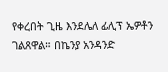የቀረበት ጊዜ እንደሌለ ፊሊፕ ኤዎቶን ገልጸዋል። በኬንያ አንዳንድ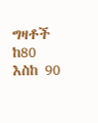ግዛቶች ከ80 እስከ 90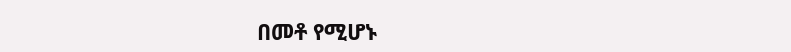በመቶ የሚሆኑ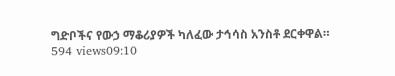ግድቦችና የውኃ ማቆሪያዎች ካለፈው ታኅሳስ አንስቶ ደርቀዋል።
594 views09:10